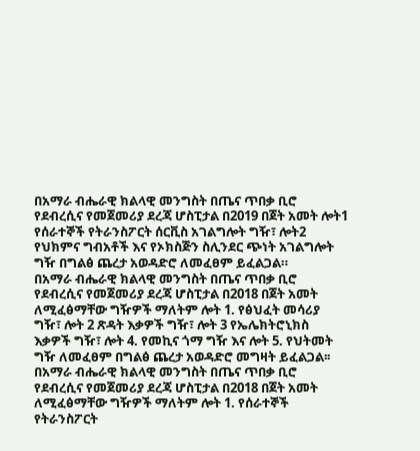በአማራ ብሔራዊ ክልላዊ መንግስት በጤና ጥበቃ ቢሮ የደብረሲና የመጀመሪያ ደረጃ ሆስፒታል በ2019 በጀት አመት ሎት1 የሰራተኞች የትራንስፖርት ሰርቪስ አገልግሎት ግዥ፣ ሎት2 የህክምና ግብአቶች እና የኦክስጅን ስሊንደር ጭነት አገልግሎት ግዥ በግልፅ ጨረታ አወዳድሮ ለመፈፀም ይፈልጋል።
በአማራ ብሔራዊ ክልላዊ መንግስት በጤና ጥበቃ ቢሮ የደብረሲና የመጀመሪያ ደረጃ ሆስፒታል በ2018 በጀት አመት ለሚፈፅማቸው ግዥዎች ማለትም ሎት 1. የፅህፈት መሳሪያ ግዥ፣ ሎት 2 ጽዳት እቃዎች ግዥ፣ ሎት 3 የኤሌክትሮኒክስ እቃዎች ግዥ፣ ሎት 4. የመኪና ጎማ ግዥ እና ሎት 5. የህትመት ግዥ ለመፈፀም በግልፅ ጨረታ አወዳድሮ መግዛት ይፈልጋል፡፡
በአማራ ብሔራዊ ክልላዊ መንግስት በጤና ጥበቃ ቢሮ የደብረሲና የመጀመሪያ ደረጃ ሆስፒታል በ2018 በጀት አመት ለሚፈፅማቸው ግዥዎች ማለትም ሎት 1. የሰራተኞች የትራንስፖርት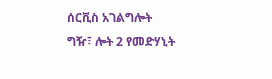ሰርቪስ አገልግሎት ግዥ፣ ሎት 2 የመድሃኒት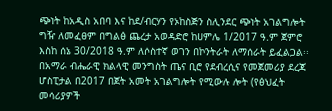ጭነት ከአዲስ አበባ እና ከደ/ብርሃን የኦከስጅን ስሊንደር ጭነት አገልግሎት ግዥ ለመፈፀም በግልፅ ጨረታ አወዳድሮ ከሀምሌ 1/2017 ዓ.ም ጀምሮ እስከ ሰኔ 30/2018 ዓ.ም ለሶስተኛ ወገን በኮንትራት ለማሰራት ይፈልጋል፡፡
በአማራ ብሔራዊ ክልላዊ መንግስት ጤና ቢሮ የደብረሲና የመጀመሪያ ደረጃ ሆስፒታል በ2017 በጀት አመት አገልግሎት የሚውሉ ሎት (የፅህፈት መሳሪያዎች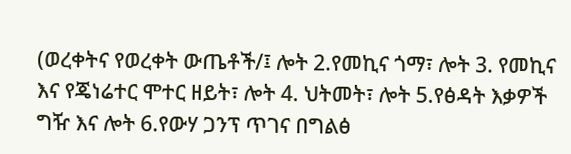(ወረቀትና የወረቀት ውጤቶች/፤ ሎት 2.የመኪና ጎማ፣ ሎት 3. የመኪና እና የጄነሬተር ሞተር ዘይት፣ ሎት 4. ህትመት፣ ሎት 5.የፅዳት እቃዎች ግዥ እና ሎት 6.የውሃ ጋንፕ ጥገና በግልፅ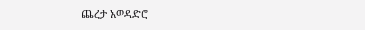ጨረታ አወዳድሮ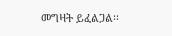መግዛት ይፈልጋል፡፡